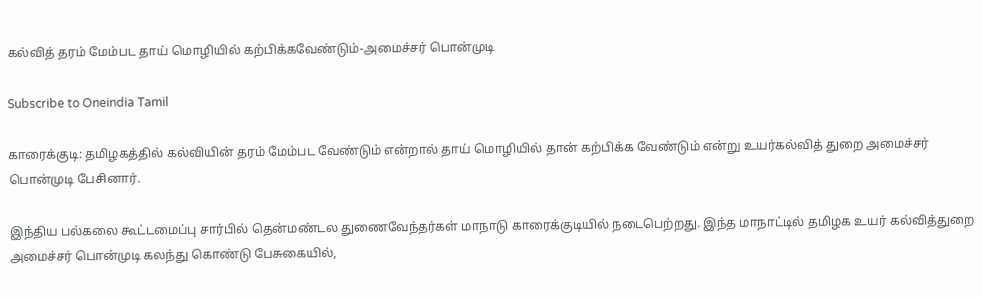கல்வித் தரம் மேம்பட தாய் மொழியில் கற்பிக்கவேண்டும்-அமைச்சர் பொன்முடி

Subscribe to Oneindia Tamil

காரைக்குடி: தமிழகத்தில் கல்வியின் தரம் மேம்பட வேண்டும் என்றால் தாய் மொழியில் தான் கற்பிக்க வேண்டும் என்று உயர்கல்வித் துறை அமைச்சர் பொன்முடி பேசினார்.

இந்திய பல்கலை கூட்டமைப்பு சார்பில் தென்மண்டல துணைவேந்தர்கள் மாநாடு காரைக்குடியில் நடைபெற்றது. இந்த மாநாட்டில் தமிழக உயர் கல்வித்துறை அமைச்சர் பொன்முடி கலந்து கொண்டு பேசுகையில்,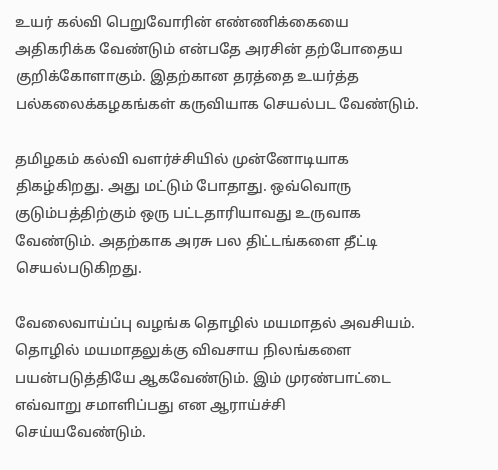உயர் கல்வி பெறுவோரின் எண்ணிக்கையை அதிகரிக்க வேண்டும் என்பதே அரசின் தற்போதைய குறிக்கோளாகும். இதற்கான தரத்தை உயர்த்த பல்கலைக்கழகங்கள் கருவியாக செயல்பட வேண்டும்.

தமிழகம் கல்வி வளர்ச்சியில் முன்னோடியாக திகழ்கிறது. அது மட்டும் போதாது. ஒவ்வொரு குடும்பத்திற்கும் ஒரு பட்டதாரியாவது உருவாக வேண்டும். அதற்காக அரசு பல திட்டங்களை தீட்டி செயல்படுகிறது.

வேலைவாய்ப்பு வழங்க தொழில் மயமாதல் அவசியம். தொழில் மயமாதலுக்கு விவசாய நிலங்களை பயன்படுத்தியே ஆகவேண்டும். இம் முரண்பாட்டை எவ்வாறு சமாளிப்பது என ஆராய்ச்சி செய்யவேண்டும்.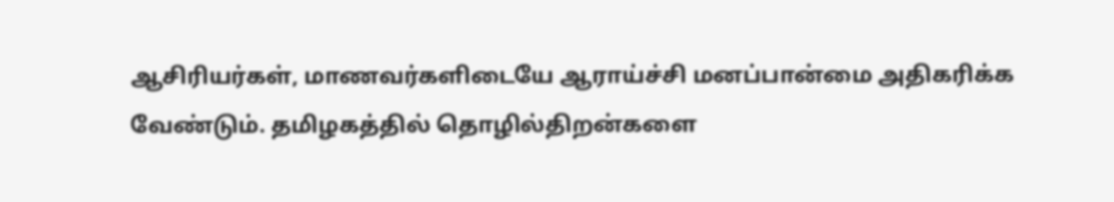ஆசிரியர்கள், மாணவர்களிடையே ஆராய்ச்சி மனப்பான்மை அதிகரிக்க வேண்டும். தமிழகத்தில் தொழில்திறன்களை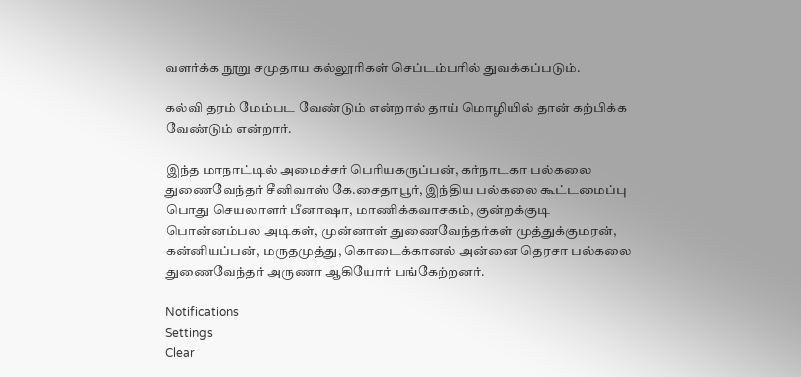வளர்க்க நூறு சமுதாய கல்லூரிகள் செப்டம்பரில் துவக்கப்படும்.

கல்வி தரம் மேம்பட வேண்டும் என்றால் தாய் மொழியில் தான் கற்பிக்க வேண்டும் என்றார்.

இந்த மாநாட்டில் அமைச்சர் பெரியகருப்பன், கர்நாடகா பல்கலை துணைவேந்தர் சீனிவாஸ் கே.சைதாபூர், இந்திய பல்கலை கூட்டமைப்பு பொது செயலாளர் பீனாஷா, மாணிக்கவாசகம், குன்றக்குடி பொன்னம்பல அடிகள், முன்னாள் துணைவேந்தர்கள் முத்துக்குமரன், கன்னியப்பன், மருதமுத்து, கொடைக்கானல் அன்னை தெரசா பல்கலை துணைவேந்தர் அருணா ஆகியோர் பங்கேற்றனர்.

Notifications
Settings
Clear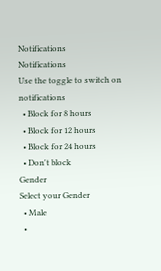Notifications
Notifications
Use the toggle to switch on notifications
  • Block for 8 hours
  • Block for 12 hours
  • Block for 24 hours
  • Don't block
Gender
Select your Gender
  • Male
  •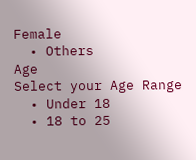Female
  • Others
Age
Select your Age Range
  • Under 18
  • 18 to 25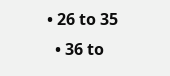• 26 to 35
  • 36 to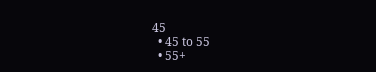45
  • 45 to 55
  • 55+